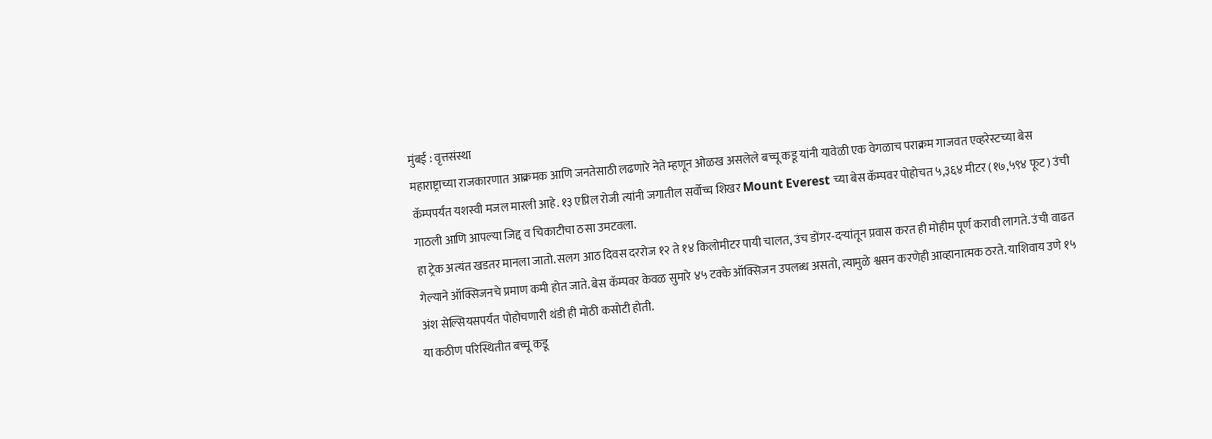मुंबई : वृत्तसंस्था
महाराष्ट्राच्या राजकारणात आक्रमक आणि जनतेसाठी लढणारे नेते म्हणून ओळख असलेले बच्चू कडू यांनी यावेळी एक वेगळाच पराक्रम गाजवत एव्हरेस्टच्या बेस कॅम्पपर्यंत यशस्वी मजल मारली आहे. १३ एप्रिल रोजी त्यांनी जगातील सर्वोच्च शिखर Mount Everest च्या बेस कॅम्पवर पोहोचत ५,३६४ मीटर (१७,५९४ फूट) उंची गाठली आणि आपल्या जिद्द व चिकाटीचा ठसा उमटवला.
हा ट्रेक अत्यंत खडतर मानला जातो. सलग आठ दिवस दररोज १२ ते १४ किलोमीटर पायी चालत, उंच डोंगर-दऱ्यांतून प्रवास करत ही मोहीम पूर्ण करावी लागते. उंची वाढत गेल्याने ऑक्सिजनचे प्रमाण कमी होत जाते. बेस कॅम्पवर केवळ सुमारे ४५ टक्के ऑक्सिजन उपलब्ध असतो, त्यामुळे श्वसन करणेही आव्हानात्मक ठरते. याशिवाय उणे १५ अंश सेल्सियसपर्यंत पोहोचणारी थंडी ही मोठी कसोटी होती.
या कठीण परिस्थितीत बच्चू कडू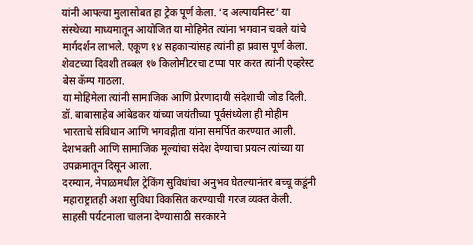यांनी आपल्या मुलासोबत हा ट्रेक पूर्ण केला. ‘द अल्पायनिस्ट’ या संस्थेच्या माध्यमातून आयोजित या मोहिमेत त्यांना भगवान चवले यांचे मार्गदर्शन लाभले. एकूण १४ सहकाऱ्यांसह त्यांनी हा प्रवास पूर्ण केला. शेवटच्या दिवशी तब्बल १७ किलोमीटरचा टप्पा पार करत त्यांनी एव्हरेस्ट बेस कॅम्प गाठला.
या मोहिमेला त्यांनी सामाजिक आणि प्रेरणादायी संदेशाची जोड दिली. डॉ. बाबासाहेब आंबेडकर यांच्या जयंतीच्या पूर्वसंध्येला ही मोहीम भारताचे संविधान आणि भगवद्गीता यांना समर्पित करण्यात आली. देशभक्ती आणि सामाजिक मूल्यांचा संदेश देण्याचा प्रयत्न त्यांच्या या उपक्रमातून दिसून आला.
दरम्यान, नेपाळमधील ट्रेकिंग सुविधांचा अनुभव घेतल्यानंतर बच्चू कडूंनी महाराष्ट्रातही अशा सुविधा विकसित करण्याची गरज व्यक्त केली. साहसी पर्यटनाला चालना देण्यासाठी सरकारने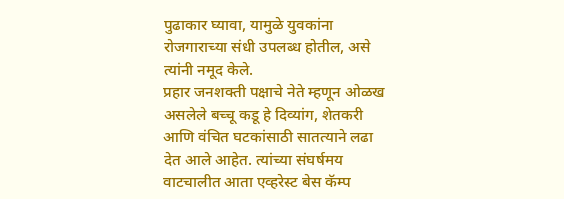पुढाकार घ्यावा, यामुळे युवकांना रोजगाराच्या संधी उपलब्ध होतील, असे त्यांनी नमूद केले.
प्रहार जनशक्ती पक्षाचे नेते म्हणून ओळख असलेले बच्चू कडू हे दिव्यांग, शेतकरी आणि वंचित घटकांसाठी सातत्याने लढा देत आले आहेत. त्यांच्या संघर्षमय वाटचालीत आता एव्हरेस्ट बेस कॅम्प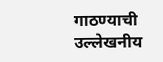गाठण्याची उल्लेखनीय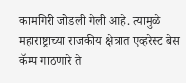कामगिरी जोडली गेली आहे. त्यामुळे महाराष्ट्राच्या राजकीय क्षेत्रात एव्हरेस्ट बेस कॅम्प गाठणारे ते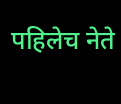पहिलेच नेते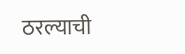ठरल्याची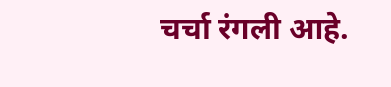चर्चा रंगली आहे.